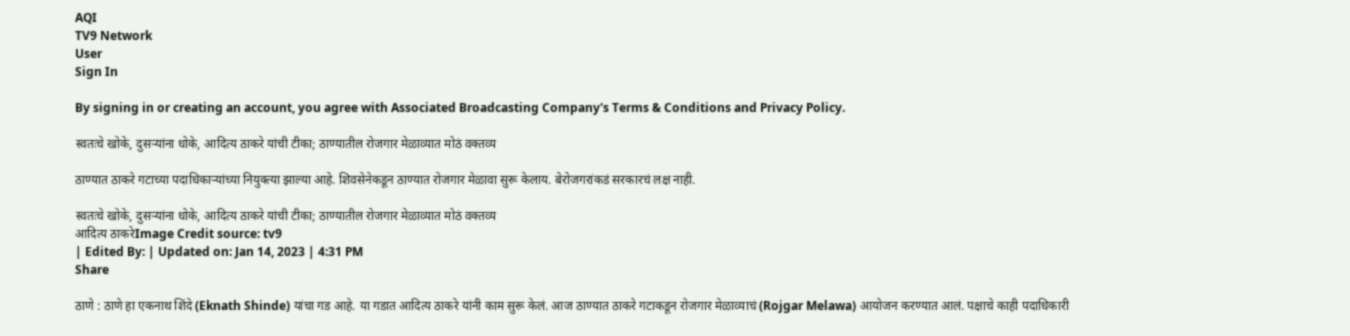AQI
TV9 Network
User
Sign In

By signing in or creating an account, you agree with Associated Broadcasting Company's Terms & Conditions and Privacy Policy.

स्वतःचे खोके, दुसऱ्यांना धोके, आदित्य ठाकरे यांची टीका; ठाण्यातील रोजगार मेळाव्यात मोठं वक्तव्य

ठाण्यात ठाकरे गटाच्या पदाधिकाऱ्यांच्या नियुक्त्या झाल्या आहे. शिवसेनेकडून ठाण्यात रोजगार मेळावा सुरू केलाय. बेरोजगरांकडं सरकारचं लक्ष नाही.

स्वतःचे खोके, दुसऱ्यांना धोके, आदित्य ठाकरे यांची टीका; ठाण्यातील रोजगार मेळाव्यात मोठं वक्तव्य
आदित्य ठाकरेImage Credit source: tv9
| Edited By: | Updated on: Jan 14, 2023 | 4:31 PM
Share

ठाणे : ठाणे हा एकनाथ शिंदे (Eknath Shinde) यांचा गड आहे. या गडात आदित्य ठाकरे यांनी काम सुरू केलं. आज ठाण्यात ठाकरे गटाकडून रोजगार मेळाव्याचं (Rojgar Melawa) आयोजन करण्यात आलं. पक्षाचे काही पदाधिकारी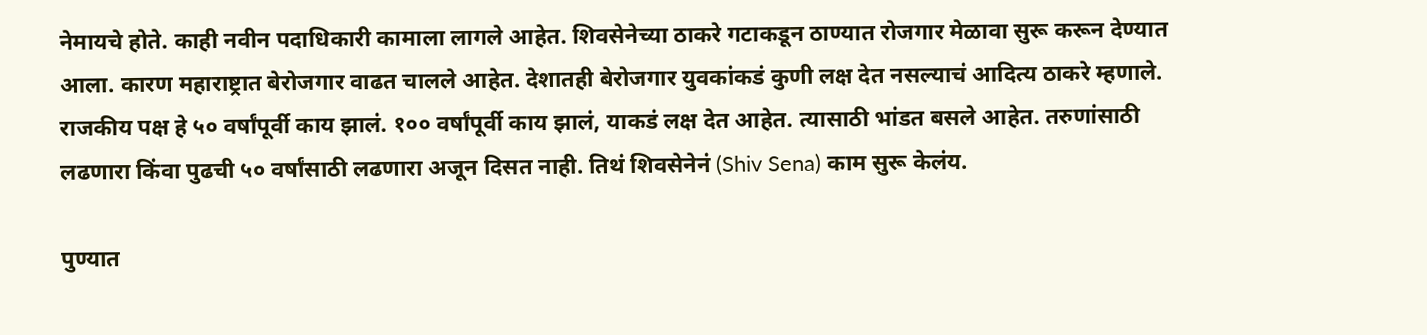नेमायचे होते. काही नवीन पदाधिकारी कामाला लागले आहेत. शिवसेनेच्या ठाकरे गटाकडून ठाण्यात रोजगार मेळावा सुरू करून देण्यात आला. कारण महाराष्ट्रात बेरोजगार वाढत चालले आहेत. देशातही बेरोजगार युवकांकडं कुणी लक्ष देत नसल्याचं आदित्य ठाकरे म्हणाले. राजकीय पक्ष हे ५० वर्षांपूर्वी काय झालं. १०० वर्षांपूर्वी काय झालं, याकडं लक्ष देत आहेत. त्यासाठी भांडत बसले आहेत. तरुणांसाठी लढणारा किंवा पुढची ५० वर्षांसाठी लढणारा अजून दिसत नाही. तिथं शिवसेनेनं (Shiv Sena) काम सुरू केलंय.

पुण्यात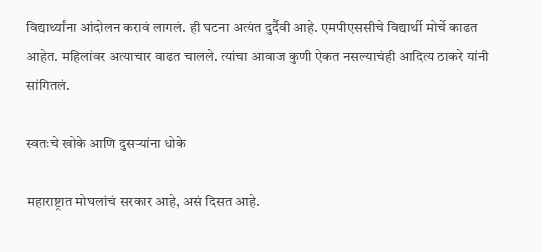विद्यार्थ्यांना आंदोलन करावं लागलं. ही घटना अत्यंत दुर्दैवी आहे. एमपीएससीचे विद्यार्थी मोर्चे काढत आहेत. महिलांवर अत्याचार वाढत चालले. त्यांचा आवाज कुणी ऐकत नसल्याचंही आदित्य ठाकरे यांनी सांगितलं.

स्वतःचे खोके आणि दुसऱ्यांना धोके

महाराष्ट्रात मोघलांचं सरकार आहे, असं दिसत आहे.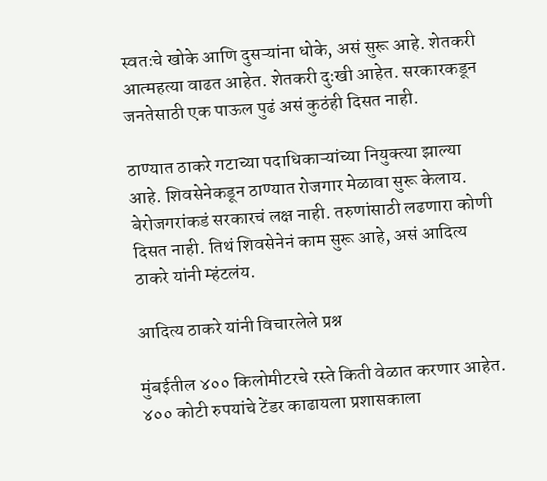स्वतःचे खोके आणि दुसऱ्यांना धोके, असं सुरू आहे. शेतकरी आत्महत्या वाढत आहेत. शेतकरी दुःखी आहेत. सरकारकडून जनतेसाठी एक पाऊल पुढं असं कुठंही दिसत नाही.

ठाण्यात ठाकरे गटाच्या पदाधिकाऱ्यांच्या नियुक्त्या झाल्या आहे. शिवसेनेकडून ठाण्यात रोजगार मेळावा सुरू केलाय. बेरोजगरांकडं सरकारचं लक्ष नाही. तरुणांसाठी लढणारा कोणी दिसत नाही. तिथं शिवसेनेनं काम सुरू आहे, असं आदित्य ठाकरे यांनी म्हंटलंय.

आदित्य ठाकरे यांनी विचारलेले प्रश्न

मुंबईतील ४०० किलोमीटरचे रस्ते किती वेळात करणार आहेत. ४०० कोटी रुपयांचे टेंडर काढायला प्रशासकाला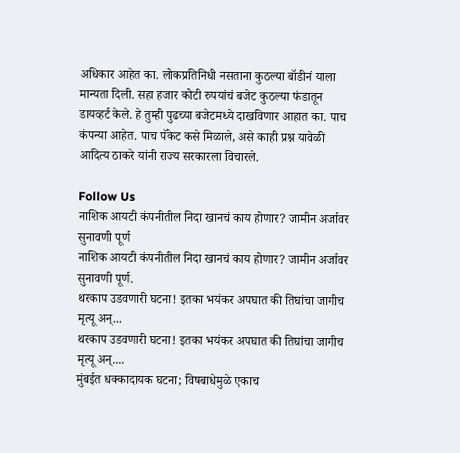अधिकार आहेत का. लोकप्रतिनिधी नसताना कुठल्या बॉडीनं याला मान्यता दिली. सहा हजार कोटी रुपयांचं बजेट कुठल्या फंडातून डायव्हर्ट केले. हे तुम्ही पुढच्या बजेटमध्ये दाखविणार आहात का. पाच कंपन्या आहेत. पाच पॅकेट कसे मिळाले, असे काही प्रश्न यावेळी आदित्य ठाकरे यांनी राज्य सरकारला विचारले.

Follow Us
नाशिक आयटी कंपनीतील निदा खानचं काय होणार? जामीन अर्जावर सुनावणी पूर्ण
नाशिक आयटी कंपनीतील निदा खानचं काय होणार? जामीन अर्जावर सुनावणी पूर्ण.
थरकाप उडवणारी घटना! इतका भयंकर अपघात की तिघांचा जागीच मृत्यू अन्...
थरकाप उडवणारी घटना! इतका भयंकर अपघात की तिघांचा जागीच मृत्यू अन्....
मुंबईत धक्कादायक घटना; विषबाधेमुळे एकाच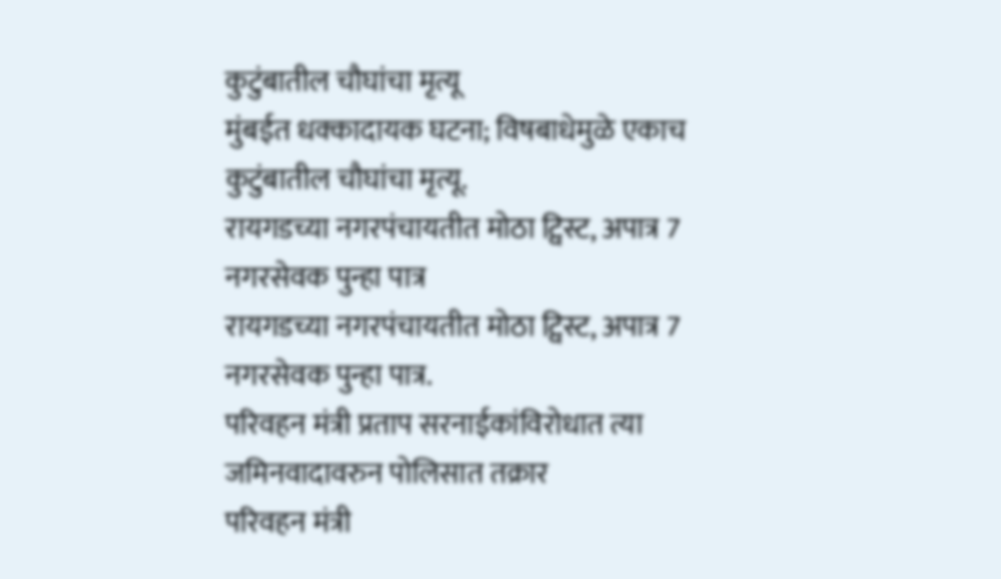कुटुंबातील चौघांचा मृत्यू
मुंबईत धक्कादायक घटना; विषबाधेमुळे एकाच कुटुंबातील चौघांचा मृत्यू.
रायगडच्या नगरपंचायतीत मोठा ट्विस्ट, अपात्र 7 नगरसेवक पुन्हा पात्र
रायगडच्या नगरपंचायतीत मोठा ट्विस्ट, अपात्र 7 नगरसेवक पुन्हा पात्र.
परिवहन मंत्री प्रताप सरनाईकांविरोधात त्या जमिनवादावरुन पोलिसात तक्रार
परिवहन मंत्री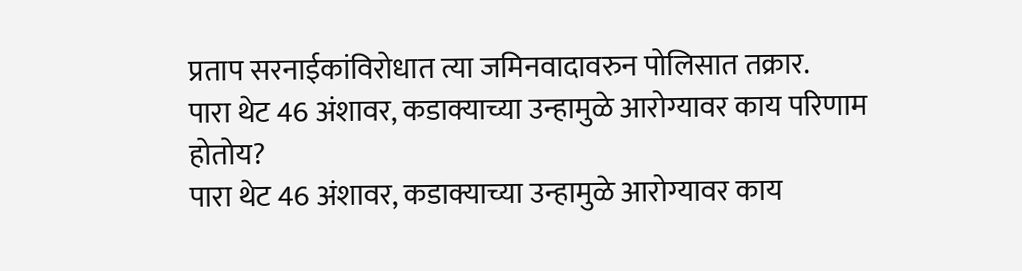प्रताप सरनाईकांविरोधात त्या जमिनवादावरुन पोलिसात तक्रार.
पारा थेट 46 अंशावर, कडाक्याच्या उन्हामुळे आरोग्यावर काय परिणाम होतोय?
पारा थेट 46 अंशावर, कडाक्याच्या उन्हामुळे आरोग्यावर काय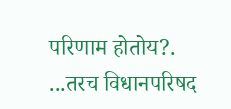परिणाम होतोय?.
...तरच विधानपरिषद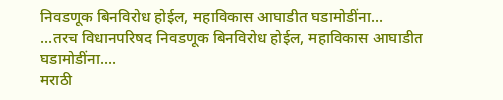निवडणूक बिनविरोध होईल, महाविकास आघाडीत घडामोडींना...
...तरच विधानपरिषद निवडणूक बिनविरोध होईल, महाविकास आघाडीत घडामोडींना....
मराठी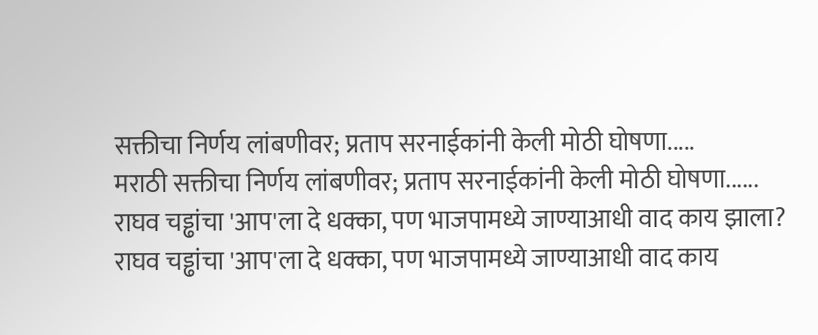सक्तीचा निर्णय लांबणीवर; प्रताप सरनाईकांनी केली मोठी घोषणा.....
मराठी सक्तीचा निर्णय लांबणीवर; प्रताप सरनाईकांनी केली मोठी घोषणा......
राघव चड्ढांचा 'आप'ला दे धक्का, पण भाजपामध्ये जाण्याआधी वाद काय झाला?
राघव चड्ढांचा 'आप'ला दे धक्का, पण भाजपामध्ये जाण्याआधी वाद काय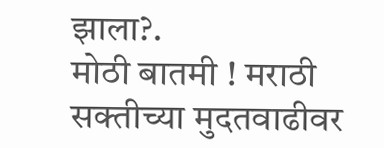झाला?.
मोठी बातमी ! मराठी सक्तीच्या मुदतवाढीवर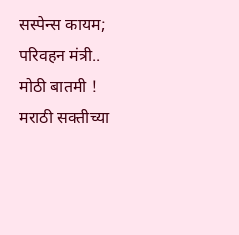सस्पेन्स कायम; परिवहन मंत्री..
मोठी बातमी ! मराठी सक्तीच्या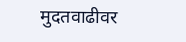मुदतवाढीवर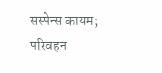सस्पेन्स कायम; परिवहन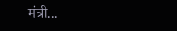मंत्री...